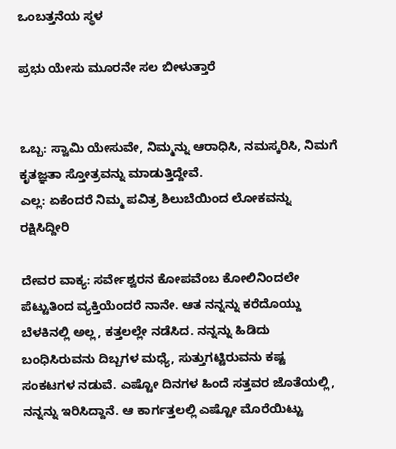ಒಂಬತ್ತನೆಯ ಸ್ಥಳ

ಪ್ರಭು ಯೇಸು ಮೂರನೇ ಸಲ ಬೀಳುತ್ತಾರೆ


ಒಬ್ಬ: ಸ್ವಾಮಿ ಯೇಸುವೇ, ನಿಮ್ಮನ್ನು ಆರಾಧಿಸಿ, ನಮಸ್ಕರಿಸಿ, ನಿಮಗೆ ಕೃತಜ್ಞತಾ ಸ್ತೋತ್ರವನ್ನು ಮಾಡುತ್ತಿದ್ದೇವೆ.
ಎಲ್ಲ: ಏಕೆಂದರೆ ನಿಮ್ಮ ಪವಿತ್ರ ಶಿಲುಬೆಯಿಂದ ಲೋಕವನ್ನು ರಕ್ಷಿಸಿದ್ದೀರಿ

ದೇವರ ವಾಕ್ಯ: ಸರ್ವೇಶ್ವರನ ಕೋಪವೆಂಬ ಕೋಲಿನಿಂದಲೇ ಪೆಟ್ಟುತಿಂದ ವ್ಯಕ್ತಿಯೆಂದರೆ ನಾನೇ. ಆತ ನನ್ನನ್ನು ಕರೆದೊಯ್ದು ಬೆಳಕಿನಲ್ಲಿ ಅಲ್ಲ, ಕತ್ತಲಲ್ಲೇ ನಡೆಸಿದ. ನನ್ನನ್ನು ಹಿಡಿದು ಬಂಧಿಸಿರುವನು ದಿಬ್ಬಗಳ ಮಧ್ಯೆ, ಸುತ್ತುಗಟ್ಟಿರುವನು ಕಷ್ಟ ಸಂಕಟಗಳ ನಡುವೆ. ಎಷ್ಟೋ ದಿನಗಳ ಹಿಂದೆ ಸತ್ತವರ ಜೊತೆಯಲ್ಲಿ, ನನ್ನನ್ನು ಇರಿಸಿದ್ದಾನೆ. ಆ ಕಾರ್ಗತ್ತಲಲ್ಲಿ ಎಷ್ಟೋ ಮೊರೆಯಿಟ್ಟು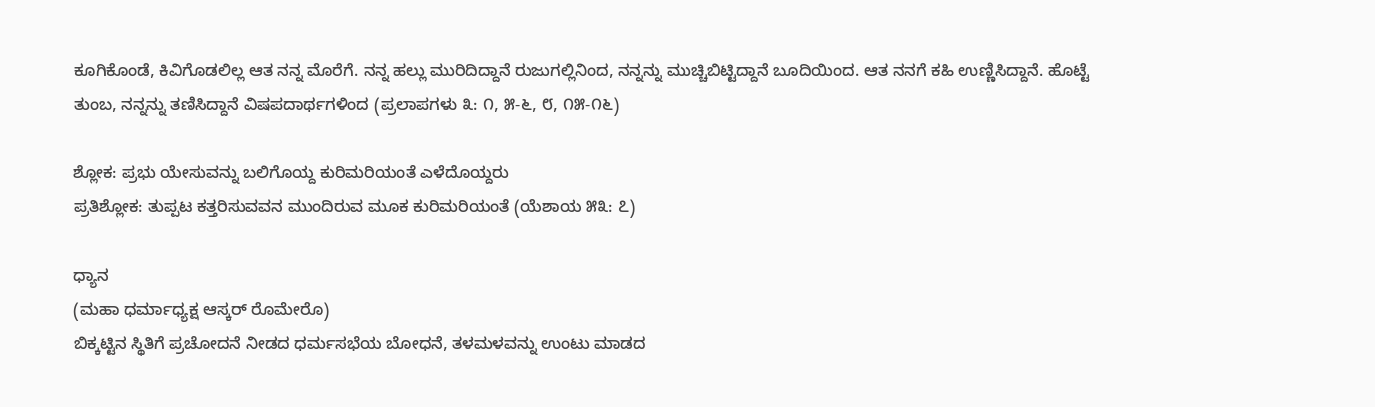ಕೂಗಿಕೊಂಡೆ, ಕಿವಿಗೊಡಲಿಲ್ಲ ಆತ ನನ್ನ ಮೊರೆಗೆ. ನನ್ನ ಹಲ್ಲು ಮುರಿದಿದ್ದಾನೆ ರುಜುಗಲ್ಲಿನಿಂದ, ನನ್ನನ್ನು ಮುಚ್ಚಿಬಿಟ್ಟಿದ್ದಾನೆ ಬೂದಿಯಿಂದ. ಆತ ನನಗೆ ಕಹಿ ಉಣ್ಣಿಸಿದ್ದಾನೆ. ಹೊಟ್ಟೆ ತುಂಬ, ನನ್ನನ್ನು ತಣಿಸಿದ್ದಾನೆ ವಿಷಪದಾರ್ಥಗಳಿಂದ (ಪ್ರಲಾಪಗಳು ೩: ೧, ೫-೬, ೮, ೧೫-೧೬)

ಶ್ಲೋಕ: ಪ್ರಭು ಯೇಸುವನ್ನು ಬಲಿಗೊಯ್ದ ಕುರಿಮರಿಯಂತೆ ಎಳೆದೊಯ್ದರು
ಪ್ರತಿಶ್ಲೋಕ: ತುಪ್ಪಟ ಕತ್ತರಿಸುವವನ ಮುಂದಿರುವ ಮೂಕ ಕುರಿಮರಿಯಂತೆ (ಯೆಶಾಯ ೫೩: ೭)

ಧ್ಯಾನ
(ಮಹಾ ಧರ್ಮಾಧ್ಯಕ್ಷ ಆಸ್ಕರ್ ರೊಮೇರೊ)
ಬಿಕ್ಕಟ್ಟಿನ ಸ್ಥಿತಿಗೆ ಪ್ರಚೋದನೆ ನೀಡದ ಧರ್ಮಸಭೆಯ ಬೋಧನೆ, ತಳಮಳವನ್ನು ಉಂಟು ಮಾಡದ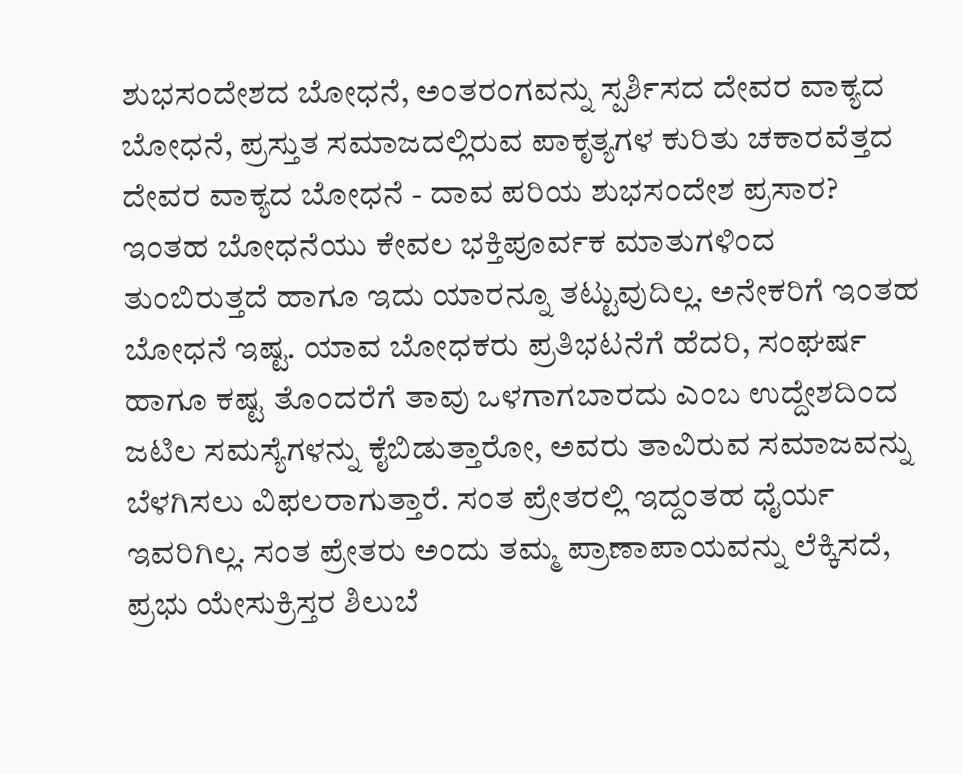ಶುಭಸಂದೇಶದ ಬೋಧನೆ, ಅಂತರಂಗವನ್ನು ಸ್ಪರ್ಶಿಸದ ದೇವರ ವಾಕ್ಯದ ಬೋಧನೆ, ಪ್ರಸ್ತುತ ಸಮಾಜದಲ್ಲಿರುವ ಪಾಕೃತ್ಯಗಳ ಕುರಿತು ಚಕಾರವೆತ್ತದ ದೇವರ ವಾಕ್ಯದ ಬೋಧನೆ - ದಾವ ಪರಿಯ ಶುಭಸಂದೇಶ ಪ್ರಸಾರ? ಇಂತಹ ಬೋಧನೆಯು ಕೇವಲ ಭಕ್ತಿಪೂರ್ವಕ ಮಾತುಗಳಿಂದ ತುಂಬಿರುತ್ತದೆ ಹಾಗೂ ಇದು ಯಾರನ್ನೂ ತಟ್ಟುವುದಿಲ್ಲ. ಅನೇಕರಿಗೆ ಇಂತಹ ಬೋಧನೆ ಇಷ್ಟ. ಯಾವ ಬೋಧಕರು ಪ್ರತಿಭಟನೆಗೆ ಹೆದರಿ, ಸಂಘರ್ಷ ಹಾಗೂ ಕಷ್ಟ ತೊಂದರೆಗೆ ತಾವು ಒಳಗಾಗಬಾರದು ಎಂಬ ಉದ್ದೇಶದಿಂದ ಜಟಿಲ ಸಮಸ್ಯೆಗಳನ್ನು ಕೈಬಿಡುತ್ತಾರೋ, ಅವರು ತಾವಿರುವ ಸಮಾಜವನ್ನು ಬೆಳಗಿಸಲು ವಿಫಲರಾಗುತ್ತಾರೆ. ಸಂತ ಪ್ರೇತರಲ್ಲಿ ಇದ್ದಂತಹ ಧೈರ್ಯ ಇವರಿಗಿಲ್ಲ. ಸಂತ ಪ್ರೇತರು ಅಂದು ತಮ್ಮ ಪ್ರಾಣಾಪಾಯವನ್ನು ಲೆಕ್ಕಿಸದೆ, ಪ್ರಭು ಯೇಸುಕ್ರಿಸ್ತರ ಶಿಲುಬೆ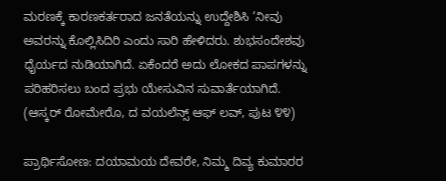ಮರಣಕ್ಕೆ ಕಾರಣಕರ್ತರಾದ ಜನತೆಯನ್ನು ಉದ್ದೇಶಿಸಿ ‘ನೀವು ಅವರನ್ನು ಕೊಲ್ಲಿಸಿದಿರಿ ಎಂದು ಸಾರಿ ಹೇಳಿದರು. ಶುಭಸಂದೇಶವು ಧೈರ್ಯದ ನುಡಿಯಾಗಿದೆ. ಏಕೆಂದರೆ ಅದು ಲೋಕದ ಪಾಪಗಳನ್ನು ಪರಿಹರಿಸಲು ಬಂದ ಪ್ರಭು ಯೇಸುವಿನ ಸುವಾರ್ತೆಯಾಗಿದೆ. (ಆಸ್ಕರ್ ರೋಮೇರೊ, ದ ವಯಲೆನ್ಸ್ ಆಫ್ ಲವ್, ಪುಟ ೪೪)

ಪ್ರಾರ್ಥಿಸೋಣ: ದಯಾಮಯ ದೇವರೇ, ನಿಮ್ಮ ದಿವ್ಯ ಕುಮಾರರ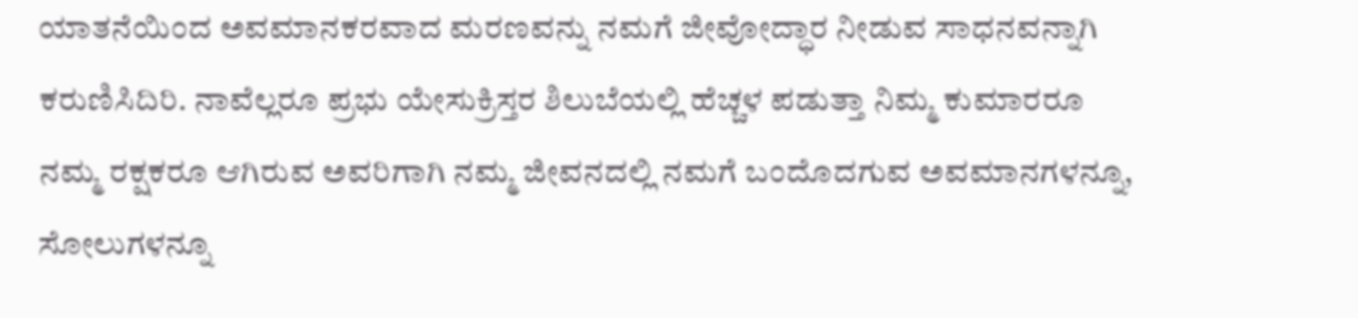ಯಾತನೆಯಿಂದ ಅವಮಾನಕರವಾದ ಮರಣವನ್ನು ನಮಗೆ ಜೀವೋದ್ಧಾರ ನೀಡುವ ಸಾಧನವನ್ನಾಗಿ ಕರುಣಿಸಿದಿರಿ. ನಾವೆಲ್ಲರೂ ಪ್ರಭು ಯೇಸುಕ್ರಿಸ್ತರ ಶಿಲುಬೆಯಲ್ಲಿ ಹೆಚ್ಚಳ ಪಡುತ್ತಾ ನಿಮ್ಮ ಕುಮಾರರೂ ನಮ್ಮ ರಕ್ಷಕರೂ ಆಗಿರುವ ಅವರಿಗಾಗಿ ನಮ್ಮ ಜೀವನದಲ್ಲಿ ನಮಗೆ ಬಂದೊದಗುವ ಅವಮಾನಗಳನ್ನೂ, ಸೋಲುಗಳನ್ನೂ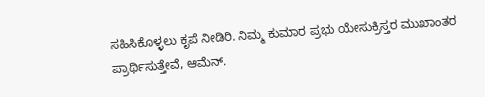ಸಹಿಸಿಕೊಳ್ಳಲು ಕೃಪೆ ನೀಡಿರಿ. ನಿಮ್ಮ ಕುಮಾರ ಪ್ರಭು ಯೇಸುಕ್ರಿಸ್ತರ ಮುಖಾಂತರ ಪ್ರಾರ್ಥಿಸುತ್ತೇವೆ, ಆಮೆನ್.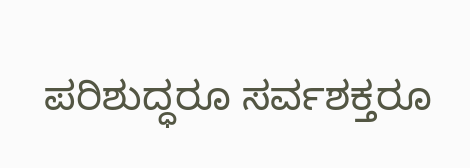ಪರಿಶುದ್ಧರೂ ಸರ್ವಶಕ್ತರೂ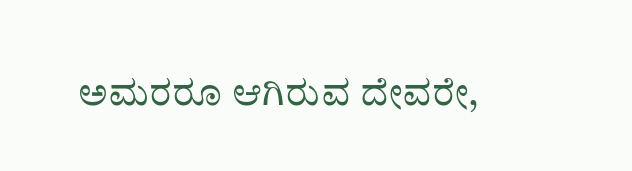ಅಮರರೂ ಆಗಿರುವ ದೇವರೇ,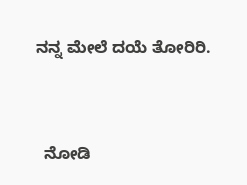ನನ್ನ ಮೇಲೆ ದಯೆ ತೋರಿರಿ.


  ನೋಡಿ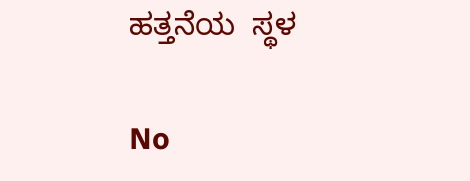ಹತ್ತನೆಯ  ಸ್ಥಳ

No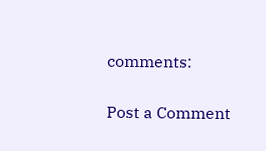comments:

Post a Comment